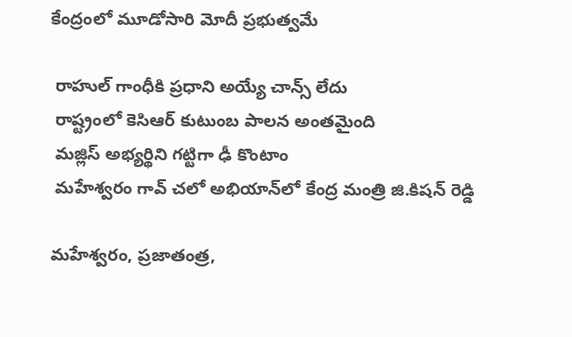కేంద్రంలో మూడోసారి మోదీ ప్రభుత్వమే

 రాహుల్‌ గాంధీకి ప్రధాని అయ్యే చాన్స్‌ లేదు
 రాష్ట్రంలో కెసిఆర్‌ కుటుంబ పాలన అంతమైంది
 మజ్లిస్‌ అభ్యర్థిని గట్టిగా ఢీ కొంటాం
 మహేశ్వరం గావ్‌ చలో అభియాన్‌లో కేంద్ర మంత్రి జి.కిషన్‌ రెడ్డి

మహేశ్వరం, ప్రజాతంత్ర,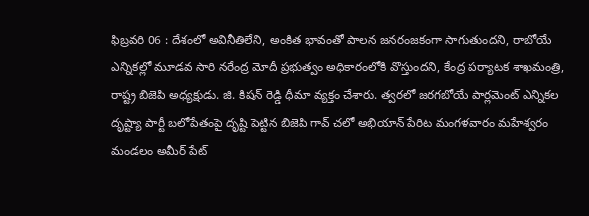ఫిబ్రవరి 06 : దేశంలో అవినీతిలేని, అంకిత భావంతో పాలన జనరంజకంగా సాగుతుందని, రాబోయే ఎన్నికల్లో మూడవ సారి నరేంద్ర మోదీ ప్రభుత్వం అధికారంలోకి వొస్తుందని, కేంద్ర పర్యాటక శాఖమంత్రి, రాష్ట్ర బిజెపి అధ్యక్షుడు. జి. కిషన్‌ రెడ్డి ధీమా వ్యక్తం చేశారు. త్వరలో జరగబోయే పార్లమెంట్‌ ఎన్నికల దృష్ట్యా పార్టీ బలోపేతంపై దృష్టి పెట్టిన బిజెపి గావ్‌ చలో అభియాన్‌ పేరిట మంగళవారం మహేశ్వరం మండలం అమీర్‌ పేట్‌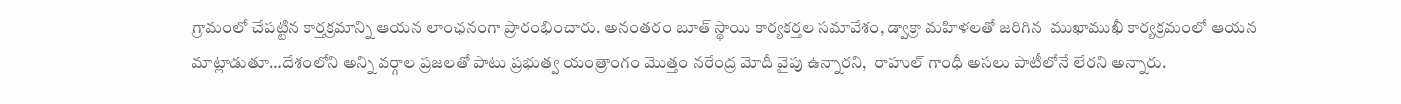గ్రామంలో చేపట్టిన కార్తక్రమాన్ని ఆయన లాంఛనంగా ప్రారంభించారు. అనంతరం బూత్‌ స్థాయి కార్యకర్తల సమావేశం, డ్వాక్రా మహిళలతో జరిగిన  ముఖాముఖీ కార్యక్రమంలో ఆయన మాట్లాడుతూ…దేశంలోని అన్ని వర్గాల ప్రజలతో పాటు ప్రభుత్వ యంత్రాంగం మొత్తం నరేంద్ర మోదీ వైపు ఉన్నారని,  రాహుల్‌ గాంధీ అసలు పాటీలోనే లేరని అన్నారు.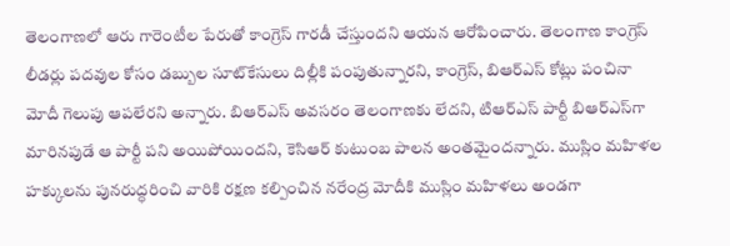తెలంగాణలో ఆరు గారెంటీల పేరుతో కాంగ్రెస్‌ గారడీ చేస్తుందని ఆయన ఆరోపించారు. తెలంగాణ కాంగ్రెస్‌ లీడర్లు పదవుల కోసం డబ్బుల సూట్‌కేసులు దిల్లీకి పంపుతున్నారని, కాంగ్రెస్‌, బిఆర్‌ఎస్‌ కోట్లు పంచినా మోదీ గెలుపు ఆపలేరని అన్నారు. బిఆర్‌ఎస్‌ అవసరం తెలంగాణకు లేదని, టిఆర్‌ఎస్‌ పార్టీ బిఆర్‌ఎస్‌గా మారినపుడే ఆ పార్టీ పని అయిపోయిందని, కెసిఆర్‌ కుటుంబ పాలన అంతమైందన్నారు. ముస్లిం మహిళల హక్కులను పునరుద్ధరించి వారికి రక్షణ కల్పించిన నరేంద్ర మోదీకి ముస్లిం మహిళలు అండగా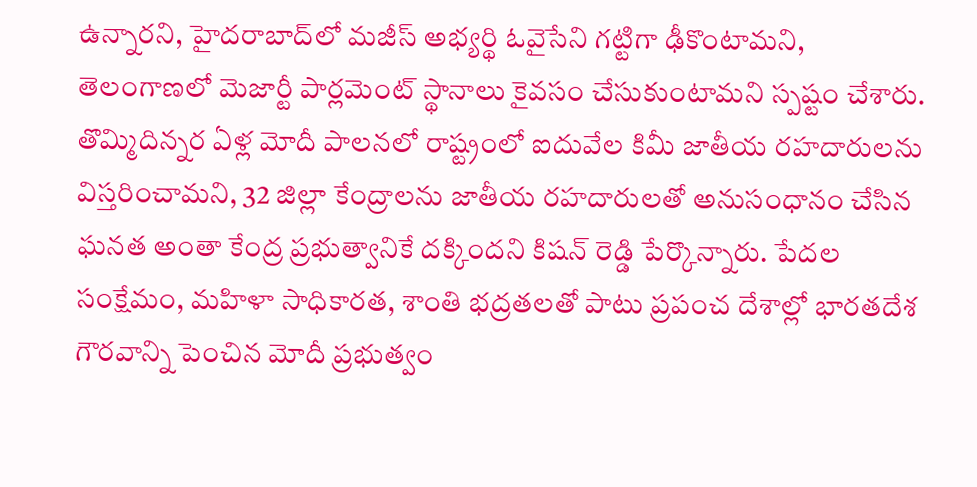ఉన్నారని, హైదరాబాద్‌లో మజీస్‌ అభ్యర్థి ఓవైసేని గట్టిగా ఢీకొంటామని, తెలంగాణలో మెజార్టీ పార్లమెంట్‌ స్థానాలు కైవసం చేసుకుంటామని స్పష్టం చేశారు. తొమ్మిదిన్నర ఏళ్ల మోదీ పాలనలో రాష్ట్రంలో ఐదువేల కిమీ జాతీయ రహదారులను విస్తరించామని, 32 జిల్లా కేంద్రాలను జాతీయ రహదారులతో అనుసంధానం చేసిన ఘనత అంతా కేంద్ర ప్రభుత్వానికే దక్కిందని కిషన్‌ రెడ్డి పేర్కొన్నారు. పేదల సంక్షేమం, మహిళా సాధికారత, శాంతి భద్రతలతో పాటు ప్రపంచ దేశాల్లో భారతదేశ గౌరవాన్ని పెంచిన మోదీ ప్రభుత్వం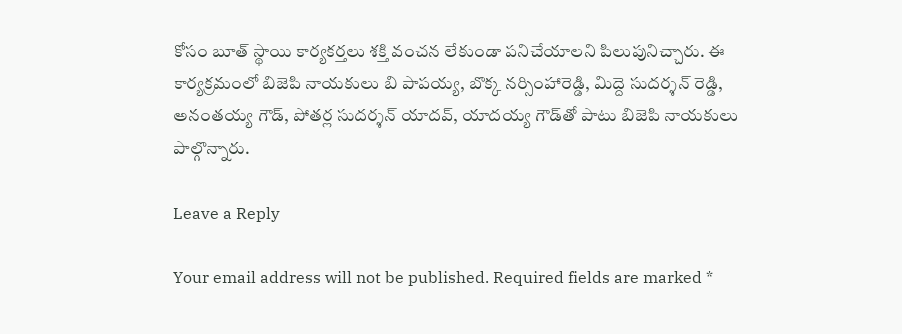కోసం బూత్‌ స్థాయి కార్యకర్తలు శక్తి వంచన లేకుండా పనిచేయాలని పిలుపునిచ్చారు. ఈ కార్యక్రమంలో బిజెపి నాయకులు బి పాపయ్య, బొక్క నర్సింహారెడ్డి, మిద్దె సుదర్శన్‌ రెడ్డి, అనంతయ్య గౌడ్‌, పోతర్ల సుదర్శన్‌ యాదవ్‌, యాదయ్య గౌడ్‌తో పాటు బిజెపి నాయకులు పాల్గొన్నారు.

Leave a Reply

Your email address will not be published. Required fields are marked *